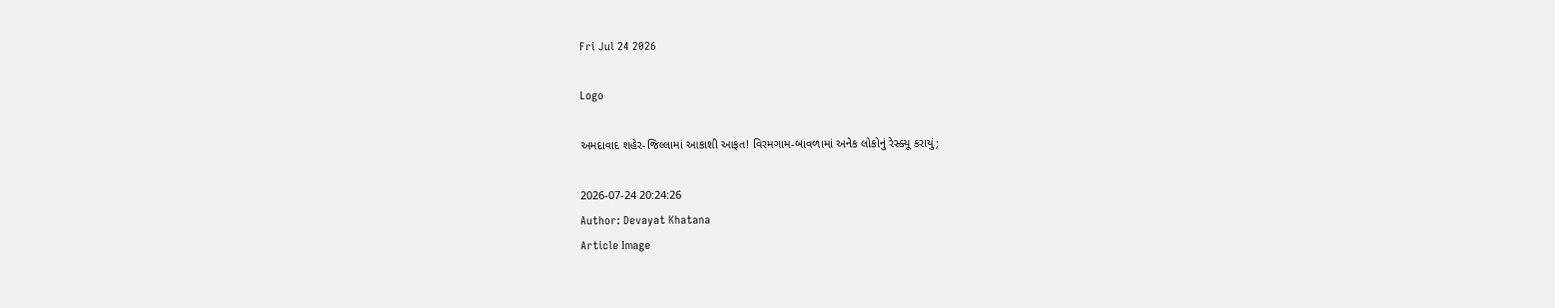Fri Jul 24 2026

Logo

અમદાવાદ શહેર-જિલ્લામાં આકાશી આફત! વિરમગામ-બાવળામાં અનેક લોકોનું રેસ્ક્યૂ કરાયું;

2026-07-24 20:24:26
Author: Devayat Khatana
Article Image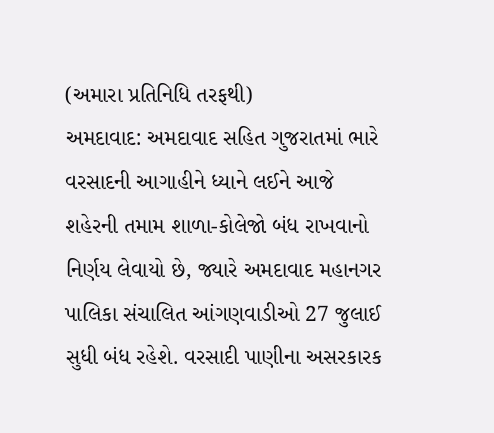(અમારા પ્રતિનિધિ તરફથી)
અમદાવાદ: અમદાવાદ સહિત ગુજરાતમાં ભારે વરસાદની આગાહીને ધ્યાને લઈને આજે શહેરની તમામ શાળા-કોલેજો બંધ રાખવાનો નિર્ણય લેવાયો છે, જ્યારે અમદાવાદ મહાનગર પાલિકા સંચાલિત આંગણવાડીઓ 27 જુલાઈ સુધી બંધ રહેશે. વરસાદી પાણીના અસરકારક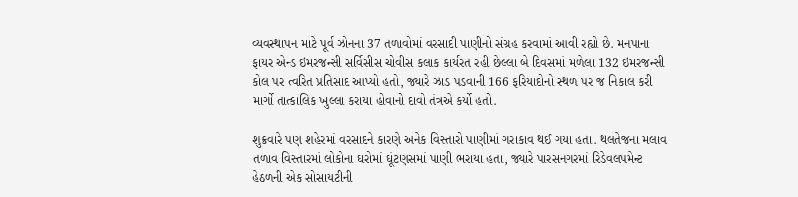વ્યવસ્થાપન માટે પૂર્વ ઝોનના 37 તળાવોમાં વરસાદી પાણીનો સંગ્રહ કરવામાં આવી રહ્યો છે. મનપાના ફાયર એન્ડ ઇમરજન્સી સર્વિસીસ ચોવીસ કલાક કાર્યરત રહી છેલ્લા બે દિવસમાં મળેલા 132 ઇમરજન્સી કોલ પર ત્વરિત પ્રતિસાદ આપ્યો હતો, જ્યારે ઝાડ પડવાની 166 ફરિયાદોનો સ્થળ પર જ નિકાલ કરી માર્ગો તાત્કાલિક ખુલ્લા કરાયા હોવાનો દાવો તંત્રએ કર્યો હતો.

શુક્રવારે પણ શહેરમાં વરસાદને કારણે અનેક વિસ્તારો પાણીમાં ગરાકાવ થઈ ગયા હતા. થલતેજના મલાવ તળાવ વિસ્તારમાં લોકોના ઘરોમાં ઘૂંટણસમાં પાણી ભરાયા હતા, જ્યારે પારસનગરમાં રિડેવલપમેન્ટ હેઠળની એક સોસાયટીની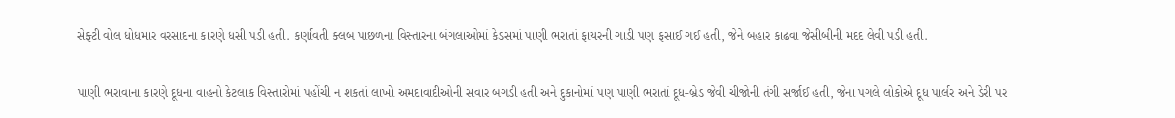સેફ્ટી વોલ ધોધમાર વરસાદના કારણે ધસી પડી હતી. કર્ણાવતી ક્લબ પાછળના વિસ્તારના બંગલાઓમાં કેડસમાં પાણી ભરાતાં ફાયરની ગાડી પણ ફસાઈ ગઈ હતી, જેને બહાર કાઢવા જેસીબીની મદદ લેવી પડી હતી.


પાણી ભરાવાના કારણે દૂધના વાહનો કેટલાક વિસ્તારોમાં પહોંચી ન શકતાં લાખો અમદાવાદીઓની સવાર બગડી હતી અને દુકાનોમાં પણ પાણી ભરાતાં દૂધ-બ્રેડ જેવી ચીજોની તંગી સર્જાઈ હતી, જેના પગલે લોકોએ દૂધ પાર્લર અને ડેરી પર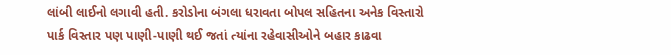લાંબી લાઈનો લગાવી હતી. કરોડોના બંગલા ધરાવતા બોપલ સહિતના અનેક વિસ્તારો પાર્ક વિસ્તાર પણ પાણી-પાણી થઈ જતાં ત્યાંના રહેવાસીઓને બહાર કાઢવા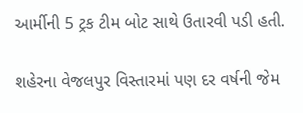આર્મીની 5 ટ્રક ટીમ બોટ સાથે ઉતારવી પડી હતી.

શહેરના વેજલપુર વિસ્તારમાં પણ દર વર્ષની જેમ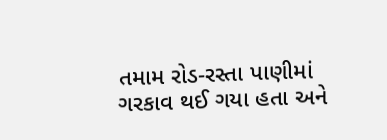તમામ રોડ-રસ્તા પાણીમાં ગરકાવ થઈ ગયા હતા અને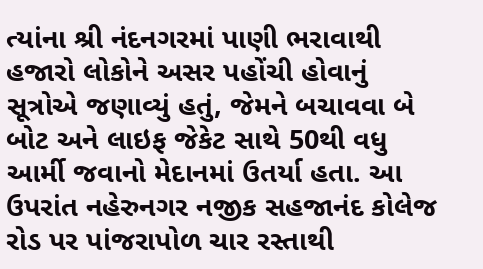ત્યાંના શ્રી નંદનગરમાં પાણી ભરાવાથી હજારો લોકોને અસર પહોંચી હોવાનું સૂત્રોએ જણાવ્યું હતું, જેમને બચાવવા બે બોટ અને લાઇફ જેકેટ સાથે 50થી વધુ આર્મી જવાનો મેદાનમાં ઉતર્યા હતા. આ ઉપરાંત નહેરુનગર નજીક સહજાનંદ કોલેજ રોડ પર પાંજરાપોળ ચાર રસ્તાથી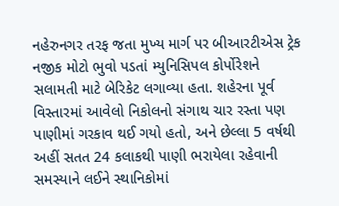નહેરુનગર તરફ જતા મુખ્ય માર્ગ પર બીઆરટીએસ ટ્રેક નજીક મોટો ભુવો પડતાં મ્યુનિસિપલ કોર્પોરેશને સલામતી માટે બેરિકેટ લગાવ્યા હતા. શહેરના પૂર્વ વિસ્તારમાં આવેલો નિકોલનો સંગાથ ચાર રસ્તા પણ પાણીમાં ગરકાવ થઈ ગયો હતો, અને છેલ્લા 5 વર્ષથી અહીં સતત 24 કલાકથી પાણી ભરાયેલા રહેવાની સમસ્યાને લઈને સ્થાનિકોમાં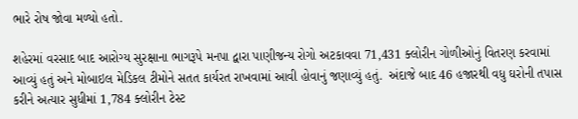ભારે રોષ જોવા મળ્યો હતો.

શહેરમાં વરસાદ બાદ આરોગ્ય સુરક્ષાના ભાગરૂપે મનપા દ્વારા પાણીજન્ય રોગો અટકાવવા 71,431 ક્લોરીન ગોળીઓનું વિતરણ કરવામાં આવ્યું હતું અને મોબાઇલ મેડિકલ ટીમોને સતત કાર્યરત રાખવામાં આવી હોવાનું જણાવ્યું હતું.  અંદાજે બાદ 46 હજારથી વધુ ઘરોની તપાસ કરીને અત્યાર સુધીમાં 1,784 ક્લોરીન ટેસ્ટ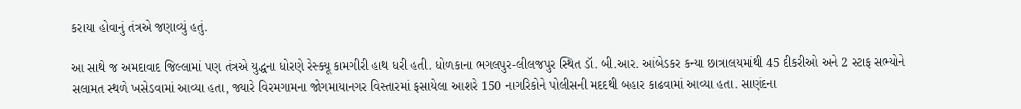કરાયા હોવાનું તંત્રએ જણાવ્યું હતું.

આ સાથે જ અમદાવાદ જિલ્લામાં પણ તંત્રએ યુદ્ધના ધોરણે રેસ્ક્યૂ કામગીરી હાથ ધરી હતી. ધોળકાના ભગલપુર-લીલજપુર સ્થિત ડૉ. બી.આર. આંબેડકર કન્યા છાત્રાલયમાંથી 45 દીકરીઓ અને 2 સ્ટાફ સભ્યોને સલામત સ્થળે ખસેડવામાં આવ્યા હતા, જ્યારે વિરમગામના જોગમાયાનગર વિસ્તારમાં ફસાયેલા આશરે 150 નાગરિકોને પોલીસની મદદથી બહાર કાઢવામાં આવ્યા હતા. સાણંદના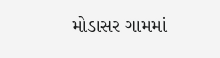મોડાસર ગામમાં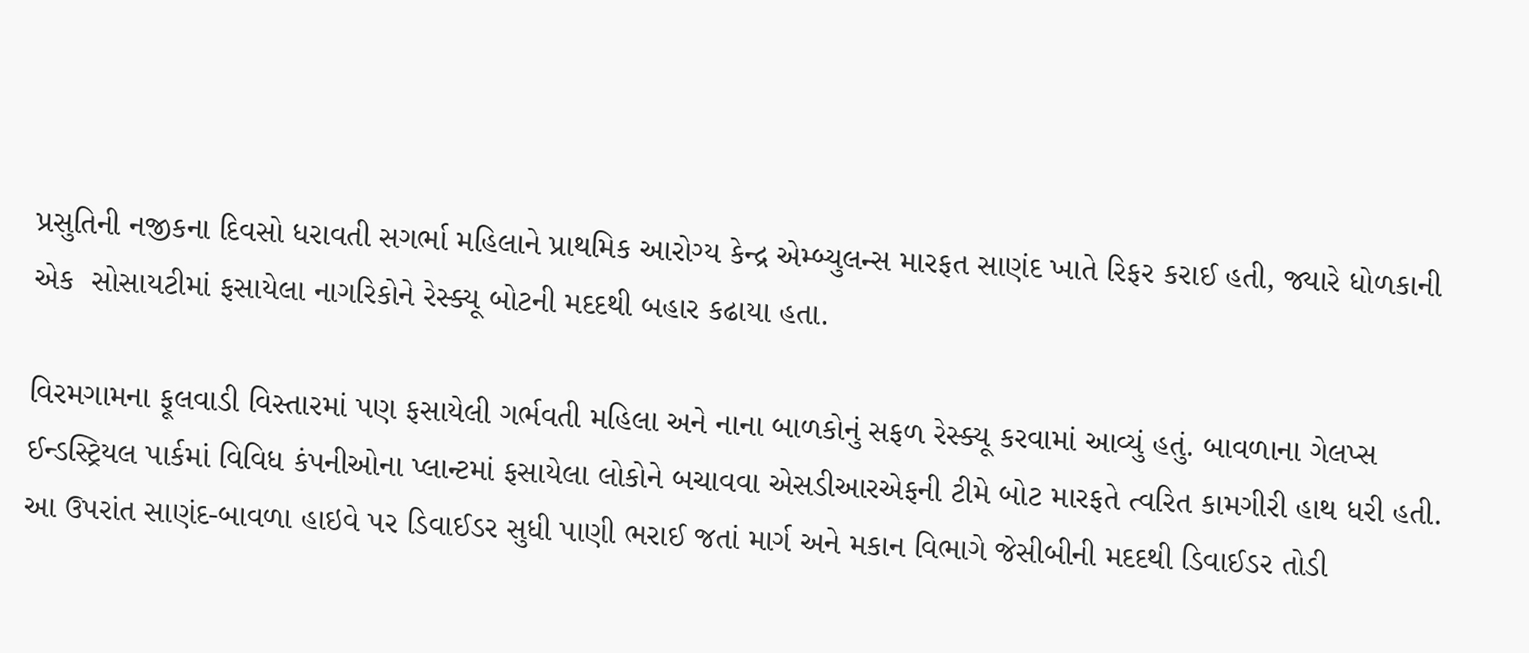પ્રસુતિની નજીકના દિવસો ધરાવતી સગર્ભા મહિલાને પ્રાથમિક આરોગ્ય કેન્દ્ર એમ્બ્યુલન્સ મારફત સાણંદ ખાતે રિફર કરાઈ હતી, જ્યારે ધોળકાની એક  સોસાયટીમાં ફસાયેલા નાગરિકોને રેસ્ક્યૂ બોટની મદદથી બહાર કઢાયા હતા.

વિરમગામના ફૂલવાડી વિસ્તારમાં પણ ફસાયેલી ગર્ભવતી મહિલા અને નાના બાળકોનું સફળ રેસ્ક્યૂ કરવામાં આવ્યું હતું. બાવળાના ગેલપ્સ ઈન્ડસ્ટ્રિયલ પાર્કમાં વિવિધ કંપનીઓના પ્લાન્ટમાં ફસાયેલા લોકોને બચાવવા એસડીઆરએફની ટીમે બોટ મારફતે ત્વરિત કામગીરી હાથ ધરી હતી. આ ઉપરાંત સાણંદ-બાવળા હાઇવે પર ડિવાઈડર સુધી પાણી ભરાઈ જતાં માર્ગ અને મકાન વિભાગે જેસીબીની મદદથી ડિવાઈડર તોડી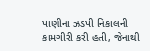પાણીના ઝડપી નિકાલની કામગીરી કરી હતી, જેનાથી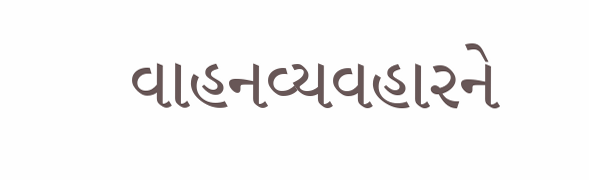વાહનવ્યવહારને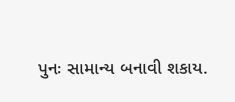પુનઃ સામાન્ય બનાવી શકાય.